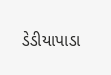ડેડીયાપાડા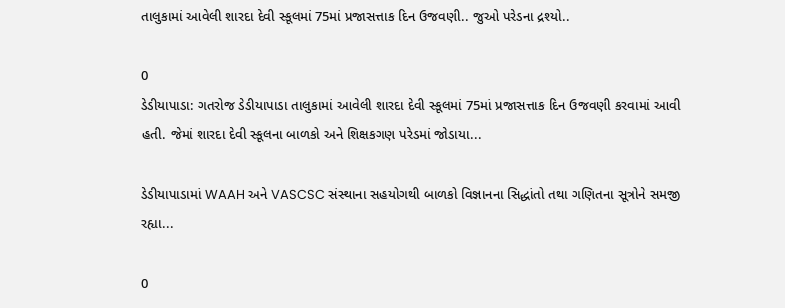તાલુકામાં આવેલી શારદા દેવી સ્કૂલમાં 75માં પ્રજાસત્તાક દિન ઉજવણી.. જુઓ પરેડના દ્રશ્યો..

0
ડેડીયાપાડા: ગતરોજ ડેડીયાપાડા તાલુકામાં આવેલી શારદા દેવી સ્કૂલમાં 75માં પ્રજાસત્તાક દિન ઉજવણી કરવામાં આવી હતી. જેમાં શારદા દેવી સ્કૂલના બાળકો અને શિક્ષકગણ પરેડમાં જોડાયા...

ડેડીયાપાડામાં WAAH અને VASCSC સંસ્થાના સહયોગથી બાળકો વિજ્ઞાનના સિદ્ધાંતો તથા ગણિતના સૂત્રોને સમજી રહ્યા...

0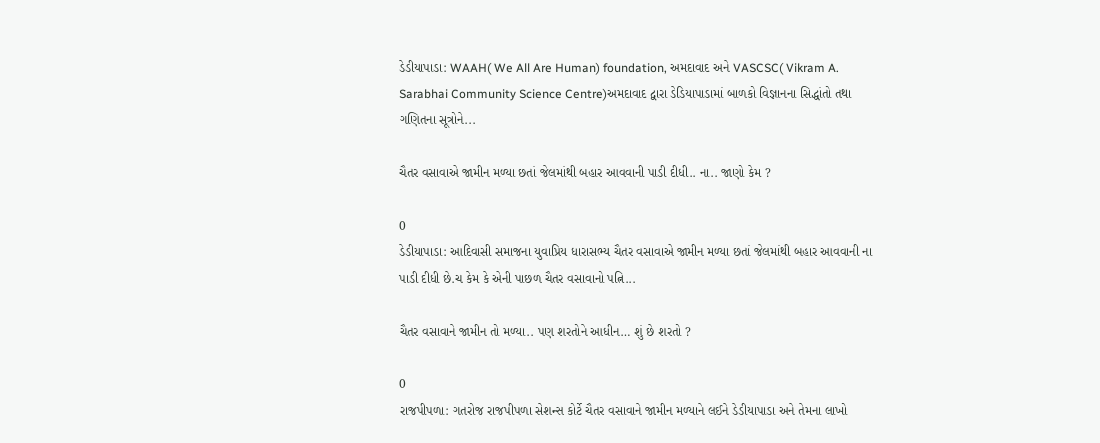ડેડીયાપાડા: WAAH( We All Are Human) foundation, અમદાવાદ અને VASCSC( Vikram A. Sarabhai Community Science Centre)અમદાવાદ દ્વારા ડેડિયાપાડામાં બાળકો વિજ્ઞાનના સિદ્ધાંતો તથા ગણિતના સૂત્રોને...

ચૈતર વસાવાએ જામીન મળ્યા છતાં જેલમાંથી બહાર આવવાની પાડી દીધી.. ના.. જાણો કેમ ?

0
ડેડીયાપાડા: આદિવાસી સમાજના યુવાપ્રિય ધારાસભ્ય ચૈતર વસાવાએ જામીન મળ્યા છતાં જેલમાંથી બહાર આવવાની ના પાડી દીધી છે.ચ કેમ કે એની પાછળ ચૈતર વસાવાનો પત્નિ...

ચૈતર વસાવાને જામીન તો મળ્યા.. પણ શરતોને આધીન… શું છે શરતો ?

0
રાજપીપળા: ગતરોજ રાજપીપળા સેશન્સ કોર્ટે ચૈતર વસાવાને જામીન મળ્યાને લઈને ડેડીયાપાડા અને તેમના લાખો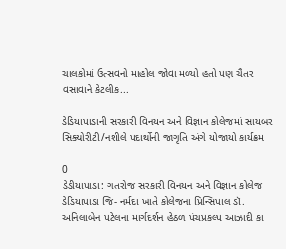ચાલકોમાં ઉત્સવનો માહોલ જોવા મળ્યો હતો પણ ચૈતર વસાવાને કેટલીક...

ડેડિયાપાડાની સરકારી વિનયન અને વિજ્ઞાન કોલેજમાં સાયબર સિક્યોરીટી/નશીલે પદાર્થોની જાગૃતિ અંગે યોજાયો કાર્યક્રમ

0
ડેડીયાપાડા: ગતરોજ સરકારી વિનયન અને વિજ્ઞાન કોલેજ ડેડિયાપાડા જિ- નર્મદા ખાતે કોલેજના પ્રિન્સિપાલ ડૉ. અનિલાબેન પટેલના માર્ગદર્શન હેઠળ પંચપ્રકલ્પ આઝાદી કા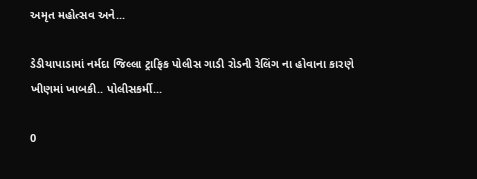અમૃત મહોત્સવ અને...

ડેડીયાપાડામાં નર્મદા જિલ્લા ટ્રાફિક પોલીસ ગાડી રોડની રેલિંગ ના હોવાના કારણે ખીણમાં ખાબકી.. પોલીસકર્મી...

0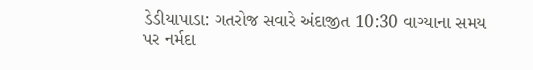ડેડીયાપાડા: ગતરોજ સવારે અંદાજીત 10:30 વાગ્યાના સમય પર નર્મદા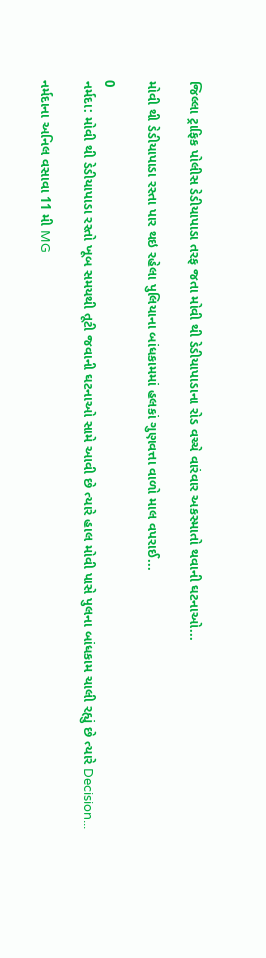જિલ્લા ટ્રાફિક પોલીસ ડેડીયાપાડા તરફ જતા મોવી થી ડેડીયાપાડાના રોડ વચ્ચે વારંવાર અકસ્માતો થવાની ઘટનાઓ...

મોવી થી ડેડીયાપાડા રસ્તા પાર થઇ રહેલા પુલિયાના બાંધકામમાં હલકાં ગુણવત્તા વાળો માલ વપરાઈ...

0
નર્મદા: મોવી થી ડેડીયાપાડા રસ્તો ખૂબ સમયથી તૂટી જવાની ઘટનાઓ સામે આવી છે ત્યારે હાલ મોવી પાસે પુલના બાંધકામ ચાલી રહ્યું છે ત્યારે Decision...

નર્મદાના અનિલ વસાવા 11 મી MG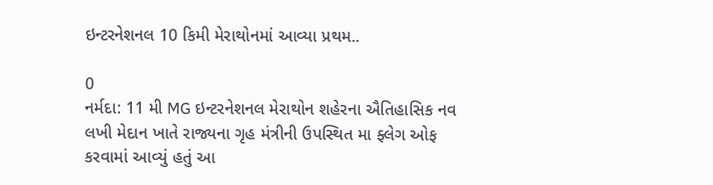ઇન્ટરનેશનલ 10 કિમી મેરાથોનમાં આવ્યા પ્રથમ..

0
નર્મદા: 11 મી MG ઇન્ટરનેશનલ મેરાથોન શહેરના ઐતિહાસિક નવ લખી મેદાન ખાતે રાજ્યના ગૃહ મંત્રીની ઉપસ્થિત મા ફ્લેગ ઓફ કરવામાં આવ્યું હતું આ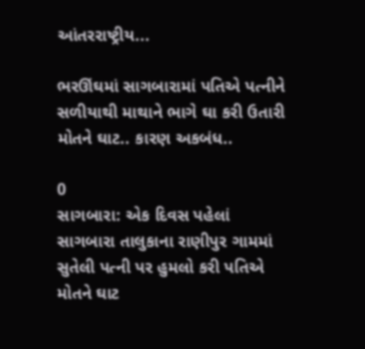આંતરરાષ્ટ્રીય...

ભરઊંઘમાં સાગબારામાં પતિએ પત્નીને સળીયાથી માથાને ભાગે ઘા કરી ઉતારી મોતને ઘાટ.. કારણ અકબંધ..

0
સાગબારા: એક દિવસ પહેલાં સાગબારા તાલુકાના રાણીપુર ગામમાં સુતેલી પત્ની પર હુમલો કરી પતિએ મોતને ઘાટ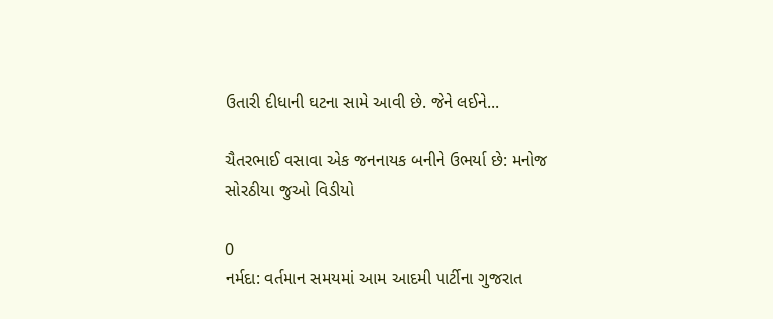ઉતારી દીધાની ઘટના સામે આવી છે. જેને લઈને...

ચૈતરભાઈ વસાવા એક જનનાયક બનીને ઉભર્યા છે: મનોજ સોરઠીયા જુઓ વિડીયો

0
નર્મદા: વર્તમાન સમયમાં આમ આદમી પાર્ટીના ગુજરાત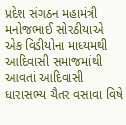પ્રદેશ સંગઠન મહામંત્રી મનોજભાઈ સોરઠીયાએ એક વિડીયોના માધ્યમથી આદિવાસી સમાજમાંથી આવતાં આદિવાસી ધારાસભ્ય ચૈતર વસાવા વિષે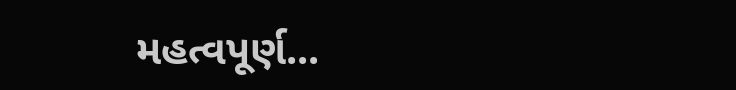મહત્વપૂર્ણ...